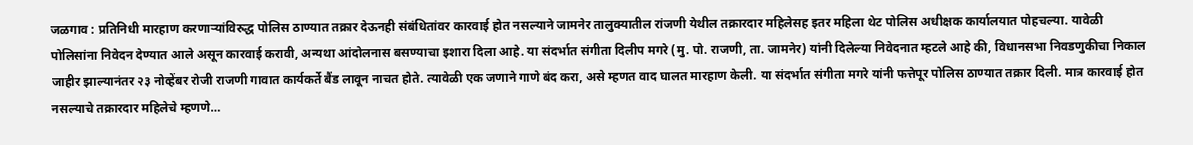जळगाव : प्रतिनिधी मारहाण करणाऱ्यांविरुद्ध पोलिस ठाण्यात तक्रार देऊनही संबंधितांवर कारवाई होत नसल्याने जामनेर तालुक्यातील रांजणी येथील तक्रारदार महिलेसह इतर महिला थेट पोलिस अधीक्षक कार्यालयात पोहचल्या. यावेळी पोलिसांना निवेदन देण्यात आले असून कारवाई करावी, अन्यथा आंदोलनास बसण्याचा इशारा दिला आहे. या संदर्भात संगीता दिलीप मगरे (मु. पो. राजणी, ता. जामनेर) यांनी दिलेल्या निवेदनात म्हटले आहे की, विधानसभा निवडणुकीचा निकाल जाहीर झाल्यानंतर २३ नोव्हेंबर रोजी राजणी गावात कार्यकर्ते बैंड लावून नाचत होते. त्यावेळी एक जणाने गाणे बंद करा, असे म्हणत वाद घालत मारहाण केली. या संदर्भात संगीता मगरे यांनी फत्तेपूर पोलिस ठाण्यात तक्रार दिली. मात्र कारवाई होत नसल्याचे तक्रारदार महिलेचे म्हणणे…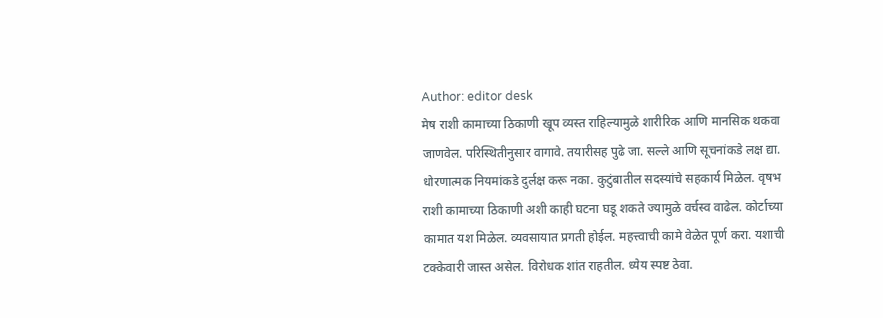Author: editor desk
मेष राशी कामाच्या ठिकाणी खूप व्यस्त राहिल्यामुळे शारीरिक आणि मानसिक थकवा जाणवेल. परिस्थितीनुसार वागावे. तयारीसह पुढे जा. सल्ले आणि सूचनांकडे लक्ष द्या. धोरणात्मक नियमांकडे दुर्लक्ष करू नका. कुटुंबातील सदस्यांचे सहकार्य मिळेल. वृषभ राशी कामाच्या ठिकाणी अशी काही घटना घडू शकते ज्यामुळे वर्चस्व वाढेल. कोर्टाच्या कामात यश मिळेल. व्यवसायात प्रगती होईल. महत्त्वाची कामे वेळेत पूर्ण करा. यशाची टक्केवारी जास्त असेल. विरोधक शांत राहतील. ध्येय स्पष्ट ठेवा.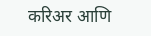करिअर आणि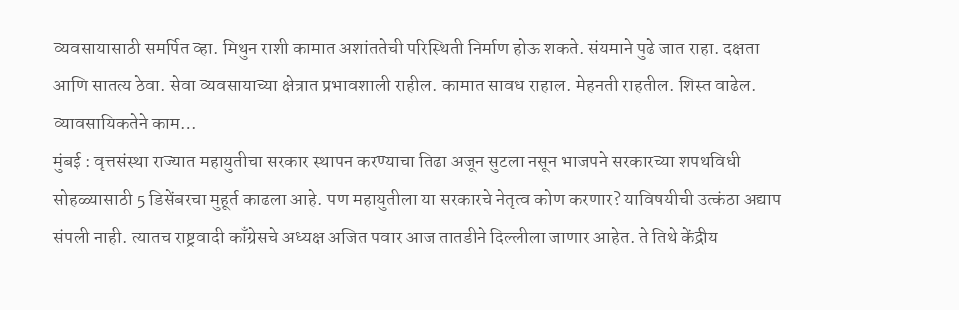व्यवसायासाठी समर्पित व्हा. मिथुन राशी कामात अशांततेची परिस्थिती निर्माण होऊ शकते. संयमाने पुढे जात राहा. दक्षता आणि सातत्य ठेवा. सेवा व्यवसायाच्या क्षेत्रात प्रभावशाली राहील. कामात सावध राहाल. मेहनती राहतील. शिस्त वाढेल. व्यावसायिकतेने काम…
मुंबई : वृत्तसंस्था राज्यात महायुतीचा सरकार स्थापन करण्याचा तिढा अजून सुटला नसून भाजपने सरकारच्या शपथविधी सोहळ्यासाठी 5 डिसेंबरचा मुहूर्त काढला आहे. पण महायुतीला या सरकारचे नेतृत्व कोण करणार? याविषयीची उत्कंठा अद्याप संपली नाही. त्यातच राष्ट्रवादी काँग्रेसचे अध्यक्ष अजित पवार आज तातडीने दिल्लीला जाणार आहेत. ते तिथे केंद्रीय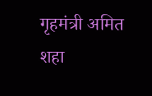गृहमंत्री अमित शहा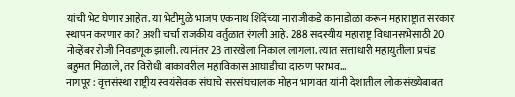यांची भेट घेणार आहेत. या भेटीमुळे भाजप एकनाथ शिंदेंच्या नाराजीकडे कानाडोळा करून महाराष्ट्रात सरकार स्थापन करणार का? अशी चर्चा राजकीय वर्तुळात रंगली आहे. 288 सदस्यीय महाराष्ट्र विधानसभेसाठी 20 नोव्हेंबर रोजी निवडणूक झाली. त्यानंतर 23 तारखेला निकाल लागला. त्यात सत्ताधारी महायुतीला प्रचंड बहुमत मिळाले, तर विरोधी बाकावरील महाविकास आघाडीचा दारुण पराभव…
नागपूर : वृत्तसंस्था राष्ट्रीय स्वयंसेवक संघाचे सरसंघचालक मोहन भागवत यांनी देशातील लोकसंख्येबाबत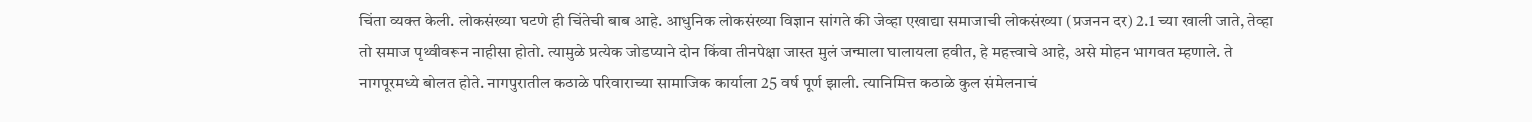चिंता व्यक्त केली. लोकसंख्या घटणे ही चिंतेची बाब आहे. आधुनिक लोकसंख्या विज्ञान सांगते की जेव्हा एखाद्या समाजाची लोकसंख्या (प्रजनन दर) 2.1 च्या खाली जाते, तेव्हा तो समाज पृथ्वीवरून नाहीसा होतो. त्यामुळे प्रत्येक जोडप्याने दोन किंवा तीनपेक्षा जास्त मुलं जन्माला घालायला हवीत, हे महत्त्वाचे आहे, असे मोहन भागवत म्हणाले. ते नागपूरमध्ये बोलत होते. नागपुरातील कठाळे परिवाराच्या सामाजिक कार्याला 25 वर्ष पूर्ण झाली. त्यानिमित्त कठाळे कुल संमेलनाचं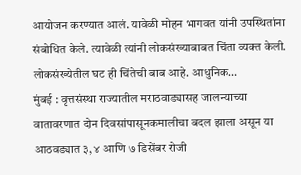आयोजन करण्यात आलं. यावेळी मोहन भागवत यांनी उपस्थितांना संबोधित केले. त्यावेळी त्यांनी लोकसंख्याबाबत चिंता व्यक्त केली. लोकसंख्येतील घट ही चिंतेची बाब आहे. आधुनिक…
मुंबई : वृत्तसंस्था राज्यातील मराठवाड्यासह जालन्याच्या वातावरणात दोन दिवसांपासूनकमालीचा बदल झाला असून या आठवड्यात ३, ४ आणि ७ डिसेंबर रोजी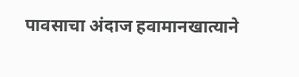पावसाचा अंदाज हवामानखात्याने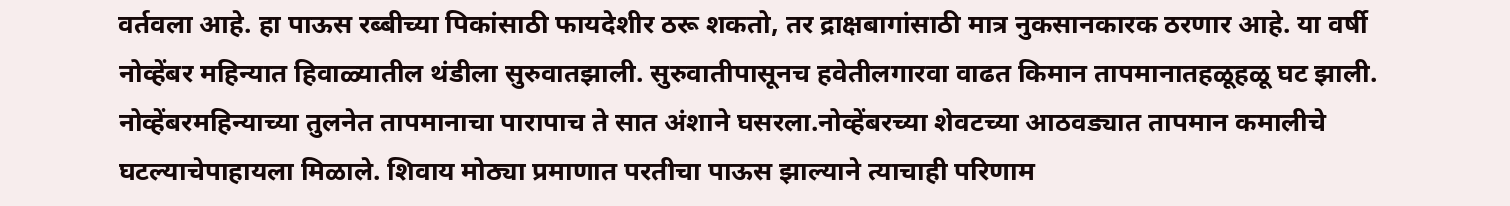वर्तवला आहे. हा पाऊस रब्बीच्या पिकांसाठी फायदेशीर ठरू शकतो, तर द्राक्षबागांसाठी मात्र नुकसानकारक ठरणार आहे. या वर्षी नोव्हेंबर महिन्यात हिवाळ्यातील थंडीला सुरुवातझाली. सुरुवातीपासूनच हवेतीलगारवा वाढत किमान तापमानातहळूहळू घट झाली. नोव्हेंबरमहिन्याच्या तुलनेत तापमानाचा पारापाच ते सात अंशाने घसरला.नोव्हेंबरच्या शेवटच्या आठवड्यात तापमान कमालीचे घटल्याचेपाहायला मिळाले. शिवाय मोठ्या प्रमाणात परतीचा पाऊस झाल्याने त्याचाही परिणाम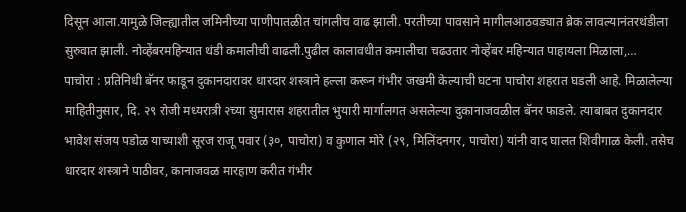दिसून आला.यामुळे जिल्ह्यातील जमिनीच्या पाणीपातळीत चांगलीच वाढ झाली. परतीच्या पावसाने मागीलआठवड्यात ब्रेक लावल्यानंतरथंडीला सुरुवात झाली. नोव्हेंबरमहिन्यात थंडी कमालीची वाढली.पुढील कालावधीत कमालीचा चढउतार नोव्हेंबर महिन्यात पाहायला मिळाला,…
पाचोरा : प्रतिनिधी बॅनर फाडून दुकानदारावर धारदार शस्त्राने हल्ला करून गंभीर जखमी केल्याची घटना पाचोरा शहरात घडली आहे. मिळालेल्या माहितीनुसार, दि. २९ रोजी मध्यरात्री २च्या सुमारास शहरातील भुयारी मार्गालगत असलेल्या दुकानाजवळील बॅनर फाडले. त्याबाबत दुकानदार भावेश संजय पडोळ याच्याशी सूरज राजू पवार (३०, पाचोरा) व कुणाल मोरे (२९, मिलिंदनगर, पाचोरा) यांनी वाद घालत शिवीगाळ केली. तसेच धारदार शस्त्राने पाठीवर, कानाजवळ मारहाण करीत गंभीर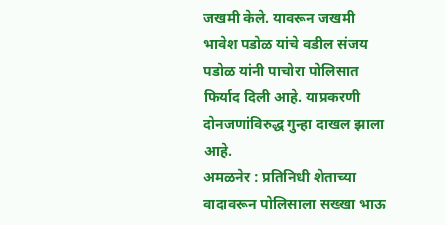जखमी केले. यावरून जखमी भावेश पडोळ यांचे वडील संजय पडोळ यांनी पाचोरा पोलिसात फिर्याद दिली आहे. याप्रकरणी दोनजणांविरुद्ध गुन्हा दाखल झाला आहे.
अमळनेर : प्रतिनिधी शेताच्या वादावरून पोलिसाला सख्खा भाऊ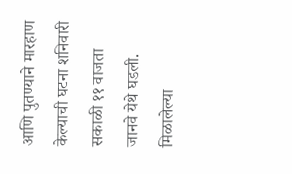आणि पुतण्याने मारहाण केल्याची घटना शनिवारी सकाळी ११ वाजता जानवे येथे घडली. मिळालेल्या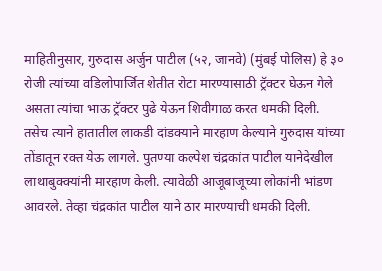माहितीनुसार, गुरुदास अर्जुन पाटील (५२, जानवे) (मुंबई पोलिस) हे ३० रोजी त्यांच्या वडिलोपार्जित शेतीत रोटा मारण्यासाठी ट्रॅक्टर घेऊन गेले असता त्यांचा भाऊ ट्रॅक्टर पुढे येऊन शिवीगाळ करत धमकी दिली. तसेच त्याने हातातील लाकडी दांडक्याने मारहाण केल्याने गुरुदास यांच्या तोंडातून रक्त येऊ लागले. पुतण्या कल्पेश चंद्रकांत पाटील यानेदेखील लाथाबुक्क्यांनी मारहाण केली. त्यावेळी आजूबाजूच्या लोकांनी भांडण आवरले. तेव्हा चंद्रकांत पाटील याने ठार मारण्याची धमकी दिली.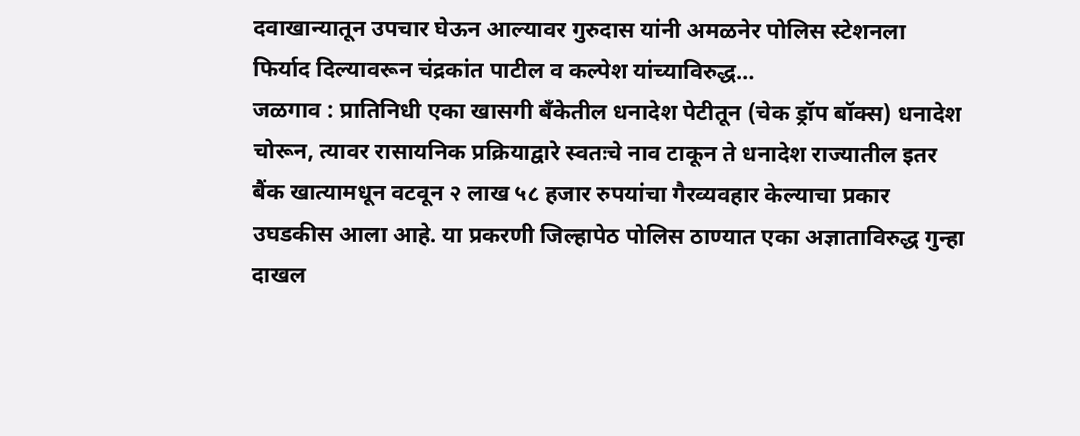दवाखान्यातून उपचार घेऊन आल्यावर गुरुदास यांनी अमळनेर पोलिस स्टेशनला फिर्याद दिल्यावरून चंद्रकांत पाटील व कल्पेश यांच्याविरुद्ध…
जळगाव : प्रातिनिधी एका खासगी बँकेतील धनादेश पेटीतून (चेक ड्रॉप बॉक्स) धनादेश चोरून, त्यावर रासायनिक प्रक्रियाद्वारे स्वतःचे नाव टाकून ते धनादेश राज्यातील इतर बैंक खात्यामधून वटवून २ लाख ५८ हजार रुपयांचा गैरव्यवहार केल्याचा प्रकार उघडकीस आला आहे. या प्रकरणी जिल्हापेठ पोलिस ठाण्यात एका अज्ञाताविरुद्ध गुन्हा दाखल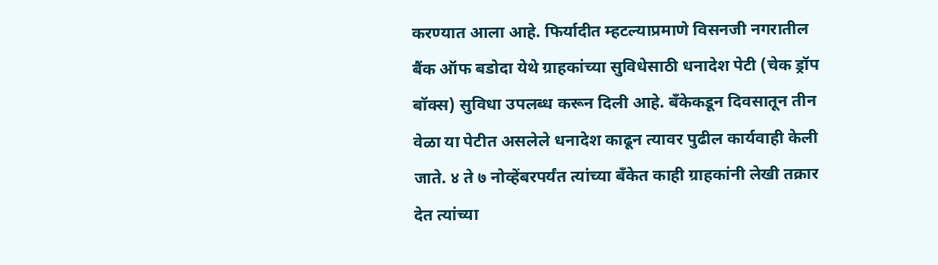करण्यात आला आहे. फिर्यादीत म्हटल्याप्रमाणे विसनजी नगरातील बैंक ऑफ बडोदा येथे ग्राहकांच्या सुविधेसाठी धनादेश पेटी (चेक ड्रॉप बॉक्स) सुविधा उपलब्ध करून दिली आहे. बँकेकडून दिवसातून तीन वेळा या पेटीत असलेले धनादेश काढून त्यावर पुढील कार्यवाही केली जाते. ४ ते ७ नोव्हेंबरपर्यंत त्यांच्या बँकेत काही ग्राहकांनी लेखी तक्रार देत त्यांच्या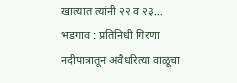खात्यात त्यांनी २२ व २३…
भडगाव : प्रतिनिधी गिरणा नदीपात्रातून अवैधरित्या वाळूचा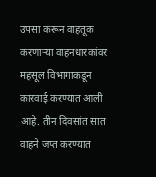उपसा करून वाहतूक करणाऱ्या वाहनधारकांवर महसूल विभागाकडून कारवाई करण्यात आली आहे. तीन दिवसांत सात वाहने जप्त करण्यात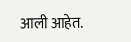आली आहेत.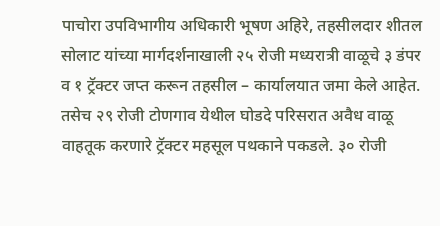पाचोरा उपविभागीय अधिकारी भूषण अहिरे, तहसीलदार शीतल सोलाट यांच्या मार्गदर्शनाखाली २५ रोजी मध्यरात्री वाळूचे ३ डंपर व १ ट्रॅक्टर जप्त करून तहसील – कार्यालयात जमा केले आहेत. तसेच २९ रोजी टोणगाव येथील घोडदे परिसरात अवैध वाळू वाहतूक करणारे ट्रॅक्टर महसूल पथकाने पकडले. ३० रोजी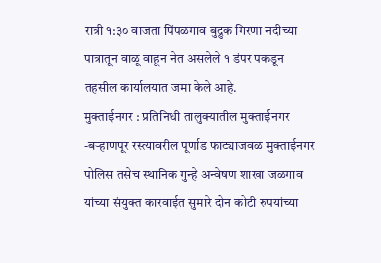रात्री १:३० वाजता पिंपळगाव बुद्रुक गिरणा नदीच्या पात्रातून वाळू वाहून नेत असलेले १ डंपर पकडून तहसील कार्यालयात जमा केले आहे.
मुक्ताईनगर : प्रतिनिधी तालुक्यातील मुक्ताईनगर -बऱ्हाणपूर रस्त्यावरील पूर्णाड फाट्याजवळ मुक्ताईनगर पोलिस तसेच स्थानिक गुन्हे अन्वेषण शाखा जळगाव यांच्या संयुक्त कारवाईत सुमारे दोन कोटी रुपयांच्या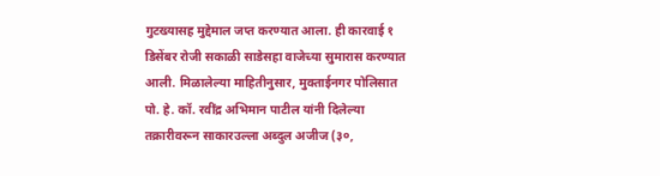गुटख्यासह मुद्देमाल जप्त करण्यात आला. ही कारवाई १ डिसेंबर रोजी सकाळी साडेसहा वाजेच्या सुमारास करण्यात आली. मिळालेल्या माहितीनुसार, मुक्ताईनगर पोलिसात पो. हे. कॉ. रवींद्र अभिमान पाटील यांनी दिलेल्या तक्रारीवरून साकारउल्ला अब्दुल अजीज (३०,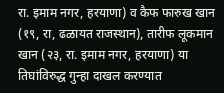रा. इमाम नगर, हरयाणा) व कैफ फारुख खान (१९, रा, ढळायत राजस्थान), तारीफ लूकमान खान (२३, रा. इमाम नगर, हरयाणा) या तिघांविरुद्ध गुन्हा दाखल करण्यात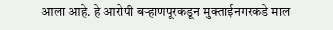आला आहे. हे आरोपी बऱ्हाणपूरकडून मुक्ताईनगरकडे माल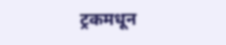ट्रकमधून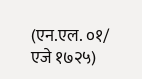(एन.एल. ०१/ एजे १७२५)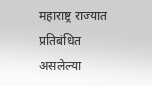महाराष्ट्र राज्यात प्रतिबंधित असलेल्या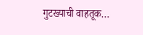गुटख्याची वाहतूक…